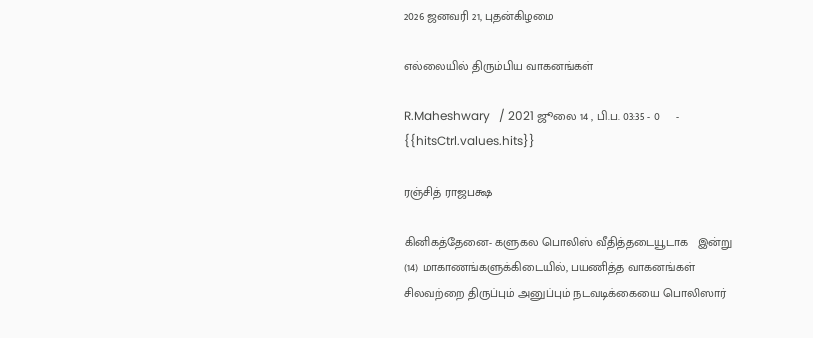2026 ஜனவரி 21, புதன்கிழமை

எல்லையில் திரும்பிய வாகனங்கள்

R.Maheshwary   / 2021 ஜூலை 14 , பி.ப. 03:35 - 0     - {{hitsCtrl.values.hits}}

ரஞ்சித் ராஜபக்ஷ

கினிகத்தேனை- களுகல பொலிஸ் வீதித்தடையூடாக   இன்று (14) மாகாணங்களுக்கிடையில், பயணித்த வாகனங்கள் சிலவற்றை திருப்பும் அனுப்பும் நடவடிக்கையை பொலிஸார்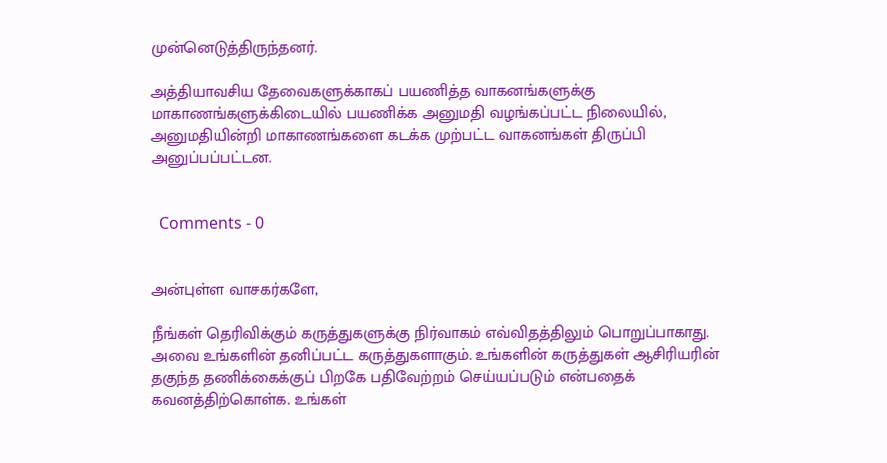முன்னெடுத்திருந்தனர்.

அத்தியாவசிய தேவைகளுக்காகப் பயணித்த வாகனங்களுக்கு மாகாணங்களுக்கிடையில் பயணிக்க அனுமதி வழங்கப்பட்ட நிலையில், அனுமதியின்றி மாகாணங்களை கடக்க முற்பட்ட வாகனங்கள் திருப்பி அனுப்பப்பட்டன.


  Comments - 0


அன்புள்ள வாசகர்களே,

நீங்கள் தெரிவிக்கும் கருத்துகளுக்கு நிர்வாகம் எவ்விதத்திலும் பொறுப்பாகாது. அவை உங்களின் தனிப்பட்ட கருத்துகளாகும். உங்களின் கருத்துகள் ஆசிரியரின் தகுந்த தணிக்கைக்குப் பிறகே பதிவேற்றம் செய்யப்படும் என்பதைக் கவனத்திற்கொள்க. உங்கள்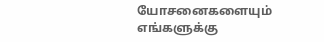யோசனைகளையும் எங்களுக்கு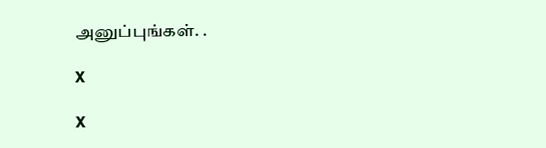அனுப்புங்கள். .

X

X